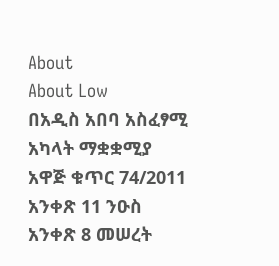About
About Low
በአዲስ አበባ አስፈፃሚ አካላት ማቋቋሚያ አዋጅ ቁጥር 74/2011 አንቀጽ 11 ንዑስ አንቀጽ 8 መሠረት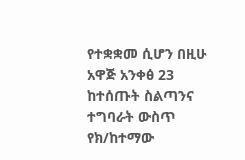የተቋቋመ ሲሆን በዚሁ አዋጅ አንቀፅ 23 ከተሰጡት ስልጣንና ተግባራት ውስጥ የክ/ከተማው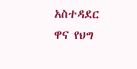አስተዳደር ዋና የህግ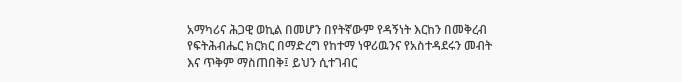አማካሪና ሕጋዊ ወኪል በመሆን በየትኛውም የዳኝነት እርከን በመቅረብ የፍትሕብሔር ክርክር በማድረግ የከተማ ነዋሪዉንና የአስተዳደሩን መብት እና ጥቅም ማስጠበቅ፤ ይህን ሲተገብር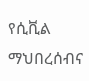የሲቪል ማህበረሰብና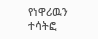የነዋሪዉን ተሳትፎ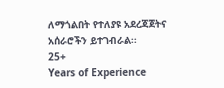ለማጎልበት የተለያዩ አደረጃጀትና አሰራሮችን ይተገብራል፡፡
25+
Years of Experience